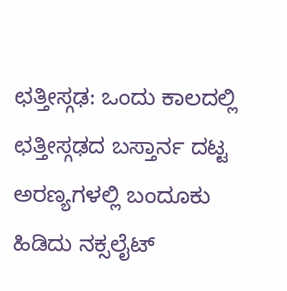ಛತ್ತೀಸ್ಗಢ: ಒಂದು ಕಾಲದಲ್ಲಿ ಛತ್ತೀಸ್ಗಢದ ಬಸ್ತಾರ್ನ ದಟ್ಟ ಅರಣ್ಯಗಳಲ್ಲಿ ಬಂದೂಕು ಹಿಡಿದು ನಕ್ಸಲೈಟ್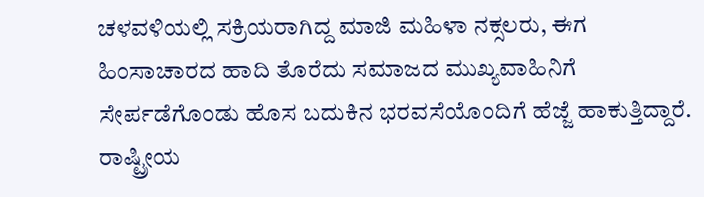ಚಳವಳಿಯಲ್ಲಿ ಸಕ್ರಿಯರಾಗಿದ್ದ ಮಾಜಿ ಮಹಿಳಾ ನಕ್ಸಲರು, ಈಗ ಹಿಂಸಾಚಾರದ ಹಾದಿ ತೊರೆದು ಸಮಾಜದ ಮುಖ್ಯವಾಹಿನಿಗೆ ಸೇರ್ಪಡೆಗೊಂಡು ಹೊಸ ಬದುಕಿನ ಭರವಸೆಯೊಂದಿಗೆ ಹೆಜ್ಜೆ ಹಾಕುತ್ತಿದ್ದಾರೆ.
ರಾಷ್ಟ್ರೀಯ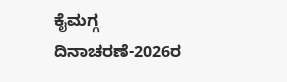ಕೈಮಗ್ಗ ದಿನಾಚರಣೆ-2026ರ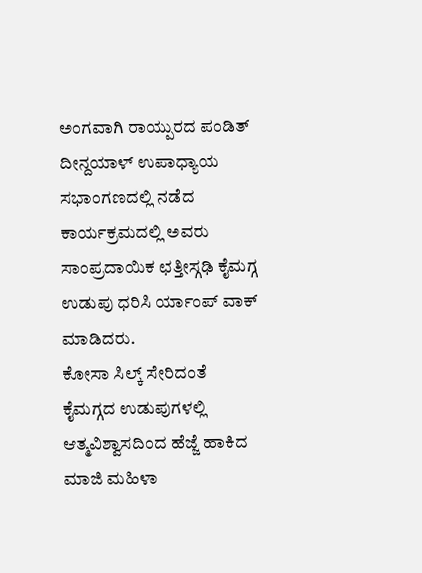ಅಂಗವಾಗಿ ರಾಯ್ಪುರದ ಪಂಡಿತ್ ದೀನ್ದಯಾಳ್ ಉಪಾಧ್ಯಾಯ ಸಭಾಂಗಣದಲ್ಲಿ ನಡೆದ ಕಾರ್ಯಕ್ರಮದಲ್ಲಿ ಅವರು ಸಾಂಪ್ರದಾಯಿಕ ಛತ್ತೀಸ್ಗಢಿ ಕೈಮಗ್ಗ ಉಡುಪು ಧರಿಸಿ ರ್ಯಾಂಪ್ ವಾಕ್ ಮಾಡಿದರು.
ಕೋಸಾ ಸಿಲ್ಕ್ ಸೇರಿದಂತೆ ಕೈಮಗ್ಗದ ಉಡುಪುಗಳಲ್ಲಿ ಆತ್ಮವಿಶ್ವಾಸದಿಂದ ಹೆಜ್ಜೆ ಹಾಕಿದ ಮಾಜಿ ಮಹಿಳಾ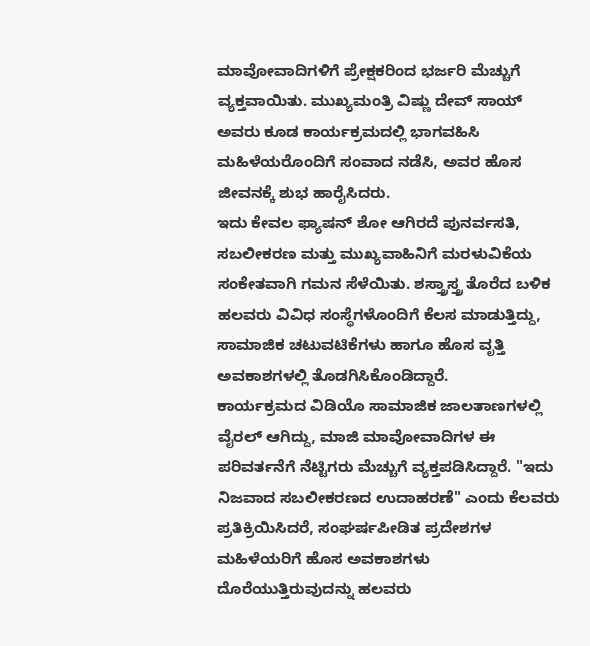ಮಾವೋವಾದಿಗಳಿಗೆ ಪ್ರೇಕ್ಷಕರಿಂದ ಭರ್ಜರಿ ಮೆಚ್ಚುಗೆ ವ್ಯಕ್ತವಾಯಿತು. ಮುಖ್ಯಮಂತ್ರಿ ವಿಷ್ಣು ದೇವ್ ಸಾಯ್ ಅವರು ಕೂಡ ಕಾರ್ಯಕ್ರಮದಲ್ಲಿ ಭಾಗವಹಿಸಿ ಮಹಿಳೆಯರೊಂದಿಗೆ ಸಂವಾದ ನಡೆಸಿ, ಅವರ ಹೊಸ ಜೀವನಕ್ಕೆ ಶುಭ ಹಾರೈಸಿದರು.
ಇದು ಕೇವಲ ಫ್ಯಾಷನ್ ಶೋ ಆಗಿರದೆ ಪುನರ್ವಸತಿ, ಸಬಲೀಕರಣ ಮತ್ತು ಮುಖ್ಯವಾಹಿನಿಗೆ ಮರಳುವಿಕೆಯ ಸಂಕೇತವಾಗಿ ಗಮನ ಸೆಳೆಯಿತು. ಶಸ್ತ್ರಾಸ್ತ್ರ ತೊರೆದ ಬಳಿಕ ಹಲವರು ವಿವಿಧ ಸಂಸ್ಥೆಗಳೊಂದಿಗೆ ಕೆಲಸ ಮಾಡುತ್ತಿದ್ದು, ಸಾಮಾಜಿಕ ಚಟುವಟಿಕೆಗಳು ಹಾಗೂ ಹೊಸ ವೃತ್ತಿ ಅವಕಾಶಗಳಲ್ಲಿ ತೊಡಗಿಸಿಕೊಂಡಿದ್ದಾರೆ.
ಕಾರ್ಯಕ್ರಮದ ವಿಡಿಯೊ ಸಾಮಾಜಿಕ ಜಾಲತಾಣಗಳಲ್ಲಿ ವೈರಲ್ ಆಗಿದ್ದು, ಮಾಜಿ ಮಾವೋವಾದಿಗಳ ಈ ಪರಿವರ್ತನೆಗೆ ನೆಟ್ಟಿಗರು ಮೆಚ್ಚುಗೆ ವ್ಯಕ್ತಪಡಿಸಿದ್ದಾರೆ. "ಇದು ನಿಜವಾದ ಸಬಲೀಕರಣದ ಉದಾಹರಣೆ" ಎಂದು ಕೆಲವರು ಪ್ರತಿಕ್ರಿಯಿಸಿದರೆ, ಸಂಘರ್ಷಪೀಡಿತ ಪ್ರದೇಶಗಳ ಮಹಿಳೆಯರಿಗೆ ಹೊಸ ಅವಕಾಶಗಳು ದೊರೆಯುತ್ತಿರುವುದನ್ನು ಹಲವರು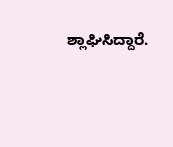ಶ್ಲಾಘಿಸಿದ್ದಾರೆ.